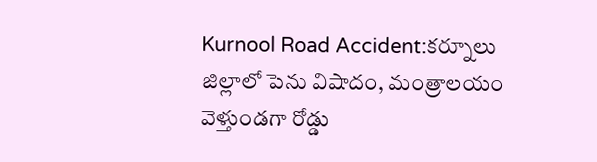Kurnool Road Accident:కర్నూలు జిల్లాలో పెను విషాదం, మంత్రాలయం వెళ్తుండగా రోడ్డు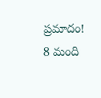ప్రమాదం! 8 మంది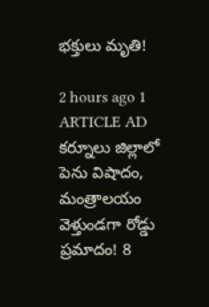భక్తులు మృతి!

2 hours ago 1
ARTICLE AD
కర్నూలు జిల్లాలో పెను విషాదం, మంత్రాలయం వెళ్తుండగా రోడ్డు ప్రమాదం! 8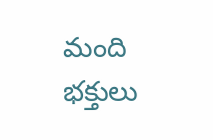మంది భక్తులు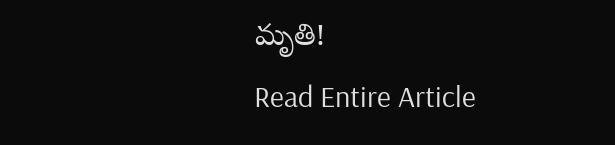మృతి!
Read Entire Article